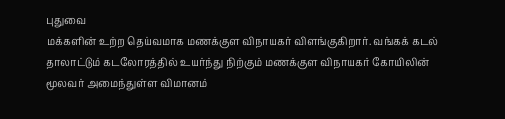புதுவை
மக்களின் உற்ற தெய்வமாக மணக்குள விநாயகர் விளங்குகிறார். வங்கக் கடல்
தாலாட்டும் கடலோரத்தில் உயர்ந்து நிற்கும் மணக்குள விநாயகர் கோயிலின்
மூலவர் அமைந்துள்ள விமானம்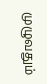முழுவதும்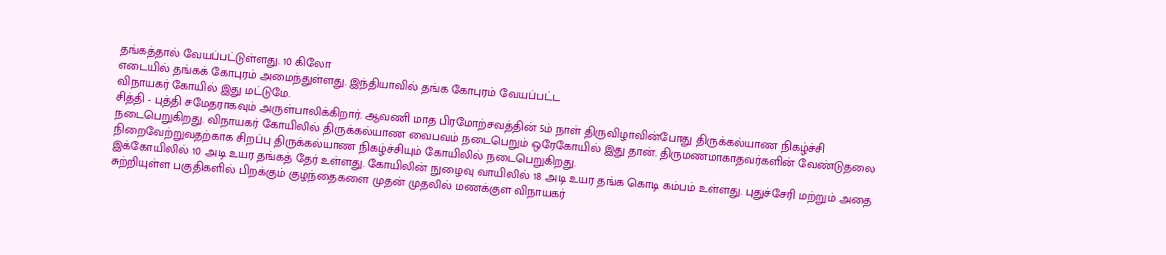தங்கத்தால் வேயப்பட்டுள்ளது. 10 கிலோ
எடையில் தங்கக் கோபுரம் அமைந்துள்ளது. இந்தியாவில் தங்க கோபுரம் வேயப்பட்ட
விநாயகர் கோயில் இது மட்டுமே.
சித்தி - புத்தி சமேதராகவும் அருள்பாலிக்கிறார். ஆவணி மாத பிரமோற்சவத்தின் 5ம் நாள் திருவிழாவின்போது திருக்கல்யாண நிகழ்ச்சி நடைபெறுகிறது. விநாயகர் கோயிலில் திருக்கல்யாண வைபவம் நடைபெறும் ஒரேகோயில் இது தான். திருமணமாகாதவர்களின் வேண்டுதலை நிறைவேற்றுவதற்காக சிறப்பு திருக்கல்யாண நிகழ்ச்சியும் கோயிலில் நடைபெறுகிறது.
இக்கோயிலில் 10 அடி உயர தங்கத் தேர் உள்ளது. கோயிலின் நுழைவு வாயிலில் 18 அடி உயர தங்க கொடி கம்பம் உள்ளது. புதுச்சேரி மற்றும் அதை சுற்றியுள்ள பகுதிகளில் பிறக்கும் குழந்தைகளை முதன் முதலில் மணக்குள விநாயகர்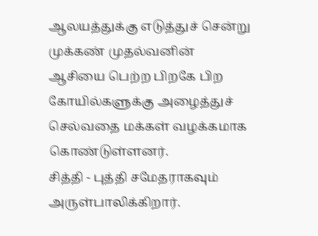ஆலயத்துக்கு எடுத்துச் சென்று முக்கண் முதல்வனின் ஆசியை பெற்ற பிறகே பிற கோயில்களுக்கு அழைத்துச் செல்வதை மக்கள் வழக்கமாக கொண்டுள்ளனர்.
சித்தி - புத்தி சமேதராகவும் அருள்பாலிக்கிறார்.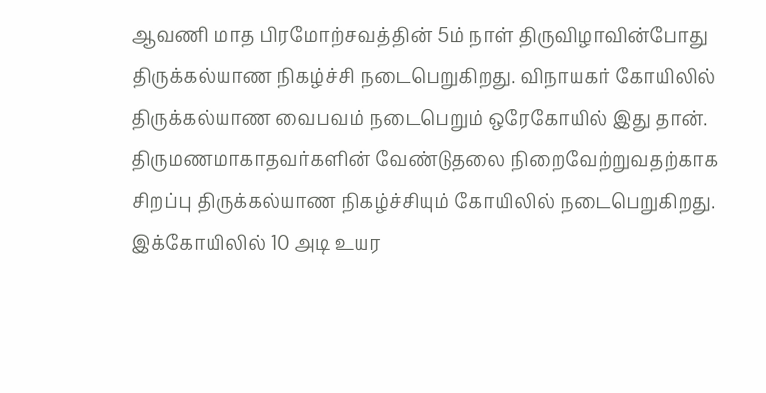ஆவணி மாத பிரமோற்சவத்தின் 5ம் நாள் திருவிழாவின்போது திருக்கல்யாண நிகழ்ச்சி நடைபெறுகிறது. விநாயகர் கோயிலில் திருக்கல்யாண வைபவம் நடைபெறும் ஒரேகோயில் இது தான். திருமணமாகாதவர்களின் வேண்டுதலை நிறைவேற்றுவதற்காக சிறப்பு திருக்கல்யாண நிகழ்ச்சியும் கோயிலில் நடைபெறுகிறது.
இக்கோயிலில் 10 அடி உயர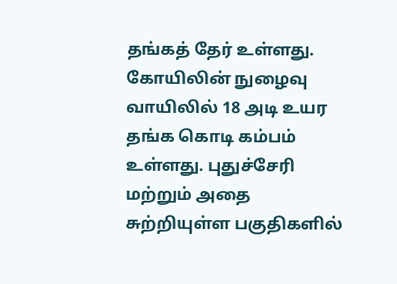தங்கத் தேர் உள்ளது. கோயிலின் நுழைவு வாயிலில் 18 அடி உயர தங்க கொடி கம்பம் உள்ளது. புதுச்சேரி மற்றும் அதை சுற்றியுள்ள பகுதிகளில்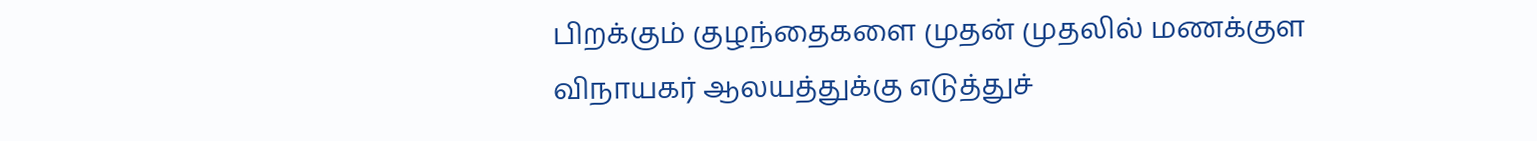பிறக்கும் குழந்தைகளை முதன் முதலில் மணக்குள விநாயகர் ஆலயத்துக்கு எடுத்துச்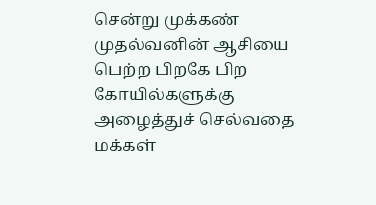சென்று முக்கண் முதல்வனின் ஆசியை பெற்ற பிறகே பிற கோயில்களுக்கு அழைத்துச் செல்வதை மக்கள்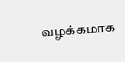வழக்கமாக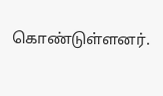கொண்டுள்ளனர்.